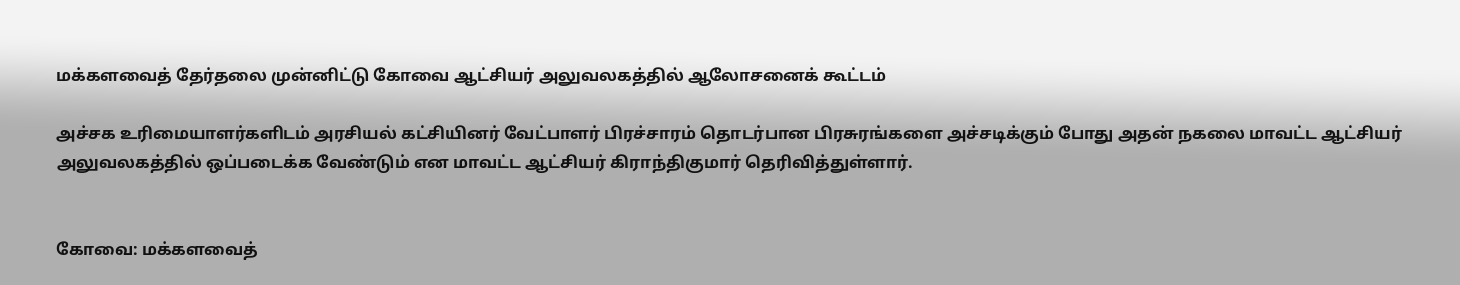மக்களவைத் தேர்தலை முன்னிட்டு கோவை ஆட்சியர் அலுவலகத்தில் ஆலோசனைக் கூட்டம்

அச்சக உரிமையாளர்களிடம் அரசியல் கட்சியினர் வேட்பாளர் பிரச்சாரம் தொடர்பான பிரசுரங்களை அச்சடிக்கும் போது அதன் நகலை மாவட்ட ஆட்சியர் அலுவலகத்தில் ஒப்படைக்க வேண்டும் என மாவட்ட ஆட்சியர் கிராந்திகுமார் தெரிவித்துள்ளார்.


கோவை: மக்களவைத்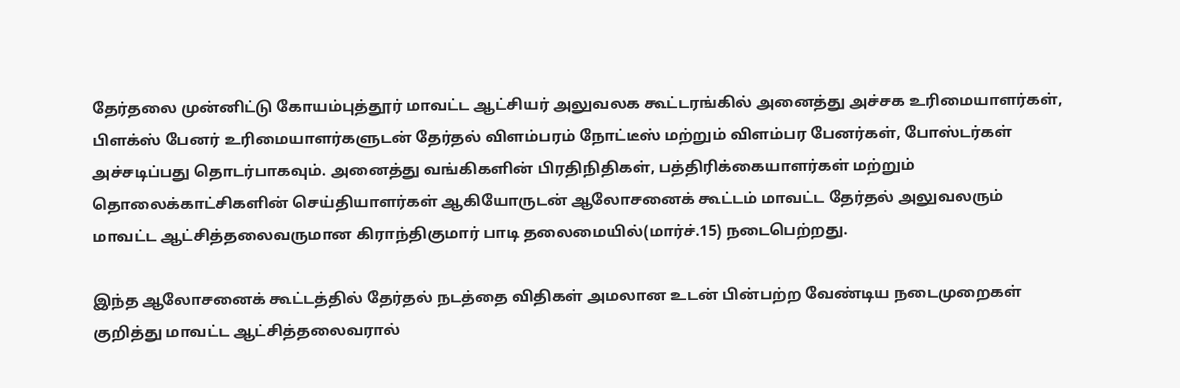தேர்தலை முன்னிட்டு கோயம்புத்தூர் மாவட்ட ஆட்சியர் அலுவலக கூட்டரங்கில் அனைத்து அச்சக உரிமையாளர்கள், பிளக்ஸ் பேனர் உரிமையாளர்களுடன் தேர்தல் விளம்பரம் நோட்டீஸ் மற்றும் விளம்பர பேனர்கள், போஸ்டர்கள் அச்சடிப்பது தொடர்பாகவும். அனைத்து வங்கிகளின் பிரதிநிதிகள், பத்திரிக்கையாளர்கள் மற்றும் தொலைக்காட்சிகளின் செய்தியாளர்கள் ஆகியோருடன் ஆலோசனைக் கூட்டம் மாவட்ட தேர்தல் அலுவலரும் மாவட்ட ஆட்சித்தலைவருமான கிராந்திகுமார் பாடி தலைமையில்(மார்ச்.15) நடைபெற்றது.

இந்த ஆலோசனைக் கூட்டத்தில் தேர்தல் நடத்தை விதிகள் அமலான உடன் பின்பற்ற வேண்டிய நடைமுறைகள் குறித்து மாவட்ட ஆட்சித்தலைவரால்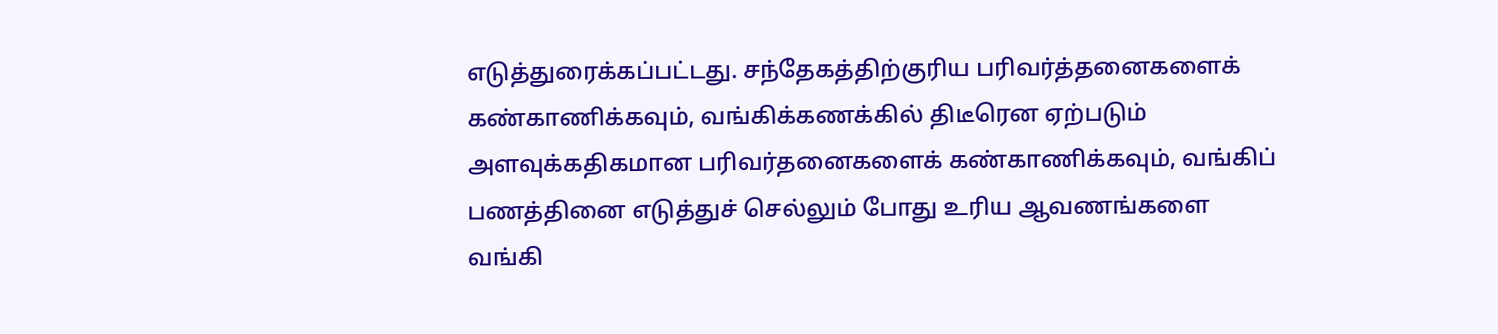எடுத்துரைக்கப்பட்டது. சந்தேகத்திற்குரிய பரிவர்த்தனைகளைக் கண்காணிக்கவும், வங்கிக்கணக்கில் திடீரென ஏற்படும் அளவுக்கதிகமான பரிவர்தனைகளைக் கண்காணிக்கவும், வங்கிப் பணத்தினை எடுத்துச் செல்லும் போது உரிய ஆவணங்களை வங்கி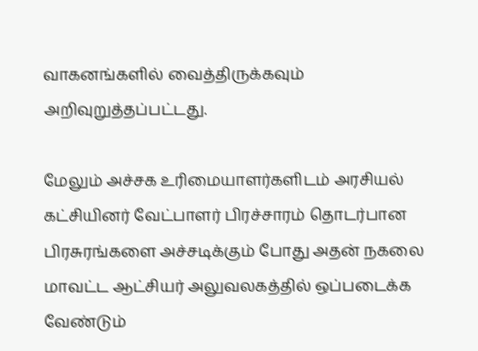வாகனங்களில் வைத்திருக்கவும் அறிவுறுத்தப்பட்டது.

மேலும் அச்சக உரிமையாளர்களிடம் அரசியல் கட்சியினர் வேட்பாளர் பிரச்சாரம் தொடர்பான பிரசுரங்களை அச்சடிக்கும் போது அதன் நகலை மாவட்ட ஆட்சியர் அலுவலகத்தில் ஒப்படைக்க வேண்டும்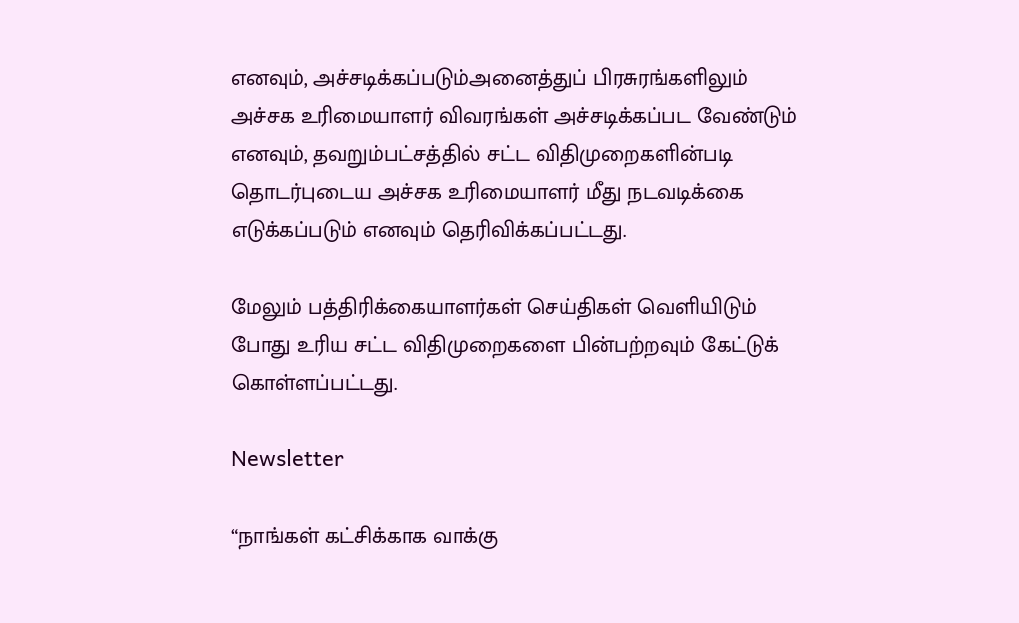எனவும், அச்சடிக்கப்படும்அனைத்துப் பிரசுரங்களிலும் அச்சக உரிமையாளர் விவரங்கள் அச்சடிக்கப்பட வேண்டும் எனவும், தவறும்பட்சத்தில் சட்ட விதிமுறைகளின்படி தொடர்புடைய அச்சக உரிமையாளர் மீது நடவடிக்கை எடுக்கப்படும் எனவும் தெரிவிக்கப்பட்டது.

மேலும் பத்திரிக்கையாளர்கள் செய்திகள் வெளியிடும் போது உரிய சட்ட விதிமுறைகளை பின்பற்றவும் கேட்டுக் கொள்ளப்பட்டது.

Newsletter

“நாங்கள் கட்சிக்காக வாக்கு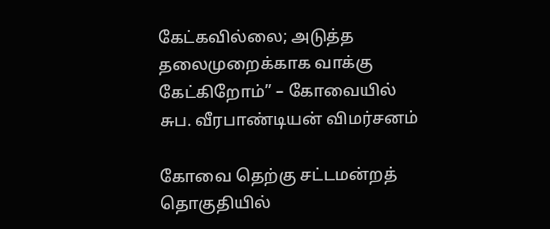கேட்கவில்லை; அடுத்த தலைமுறைக்காக வாக்கு கேட்கிறோம்” – கோவையில் சுப. வீரபாண்டியன் விமர்சனம்

கோவை தெற்கு சட்டமன்றத் தொகுதியில்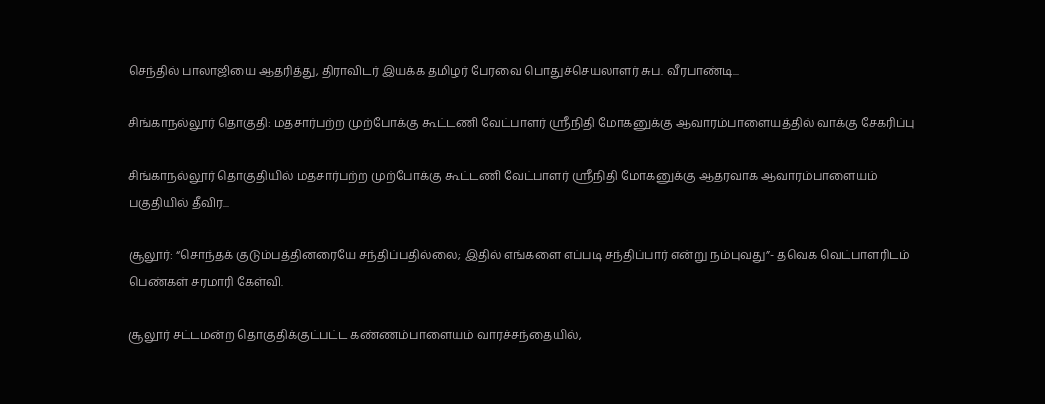செந்தில் பாலாஜியை ஆதரித்து, திராவிடர் இயக்க தமிழர் பேரவை பொதுச்செயலாளர் சுப. வீரபாண்டி...

சிங்காநல்லூர் தொகுதி: மதசார்பற்ற முற்போக்கு கூட்டணி வேட்பாளர் ஸ்ரீநிதி மோகனுக்கு ஆவாரம்பாளையத்தில் வாக்கு சேகரிப்பு

சிங்காநல்லூர் தொகுதியில் மதசார்பற்ற முற்போக்கு கூட்டணி வேட்பாளர் ஸ்ரீநிதி மோகனுக்கு ஆதரவாக ஆவாரம்பாளையம் பகுதியில் தீவிர...

சூலூர்: “சொந்தக் குடும்பத்தினரையே சந்திப்பதில்லை; இதில் எங்களை எப்படி சந்திப்பார் என்று நம்புவது”- தவெக வெட்பாளரிடம் பெண்கள் சரமாரி கேள்வி.

சூலூர் சட்டமன்ற தொகுதிக்குட்பட்ட கண்ணம்பாளையம் வாரச்சந்தையில்,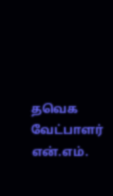தவெக வேட்பாளர் என்.எம்.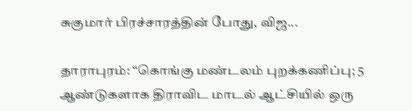சுகுமார் பிரச்சாரத்தின் போது, விஜ...

தாராபுரம்: “கொங்கு மண்டலம் புறக்கணிப்பு; 5 ஆண்டுகளாக திராவிட மாடல் ஆட்சியில் ஒரு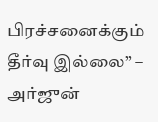பிரச்சனைக்கும் தீர்வு இல்லை” – அர்ஜுன்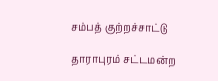சம்பத் குற்றச்சாட்டு

தாராபுரம் சட்டமன்ற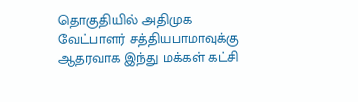தொகுதியில் அதிமுக வேட்பாளர் சத்தியபாமாவுக்கு ஆதரவாக இந்து மக்கள் கட்சி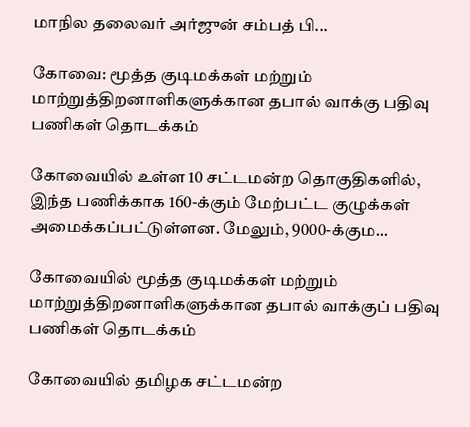மாநில தலைவர் அர்ஜுன் சம்பத் பி...

கோவை: மூத்த குடிமக்கள் மற்றும் மாற்றுத்திறனாளிகளுக்கான தபால் வாக்கு பதிவு பணிகள் தொடக்கம்

கோவையில் உள்ள 10 சட்டமன்ற தொகுதிகளில், இந்த பணிக்காக 160-க்கும் மேற்பட்ட குழுக்கள் அமைக்கப்பட்டுள்ளன. மேலும், 9000-க்கும...

கோவையில் மூத்த குடிமக்கள் மற்றும் மாற்றுத்திறனாளிகளுக்கான தபால் வாக்குப் பதிவு பணிகள் தொடக்கம்

கோவையில் தமிழக சட்டமன்ற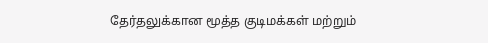தேர்தலுக்கான மூத்த குடிமக்கள் மற்றும்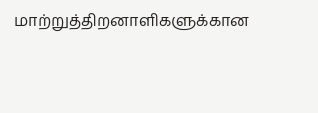மாற்றுத்திறனாளிகளுக்கான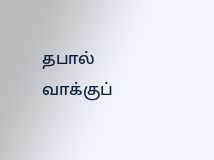தபால் வாக்குப்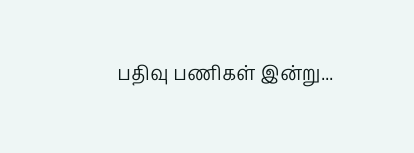பதிவு பணிகள் இன்று...